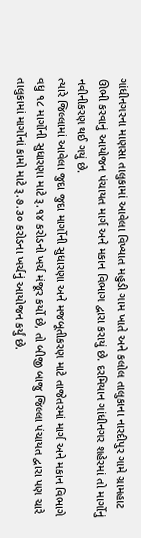ગાંધીનગરના માણસા તાલુકામાં આવેલા વિખ્યાત મહુડી ગામ ખાતે અને કલોલ તાલુકાના નારદીપુર ગામે ગ્રામહાટ ઊભી કરવાનું આયોજન પંચાયત માર્ગ અને મકાન વિભાગ દ્વારા કરાયું છે. દરમિયાન ગાંધીનગર શહેરમાં તો માર્ગોનું નવીનીકરણ થઈ ગયું છે.
ત્યારે જિલ્લામાં આવેલા જુદા જુદા માર્ગોની સુધારણા અને મજબૂતીકરણ માટે તાજેતરમાં માર્ગ અને મકાન વિભાગે વધુ ૧૮ માર્ગોની સુધારણા માટે રૂ.૧૪ કરોડનો ખર્ચ મંજૂર કર્યો છે, તો બીજી બાજુ જિલ્લા પંચાયત દ્વારા પણ ચારે તાલુકામાં માર્ગોનાં કામો માટે રૂ.૭.૩૦ કરોડના ખર્ચનું આયોજન કર્યું છે.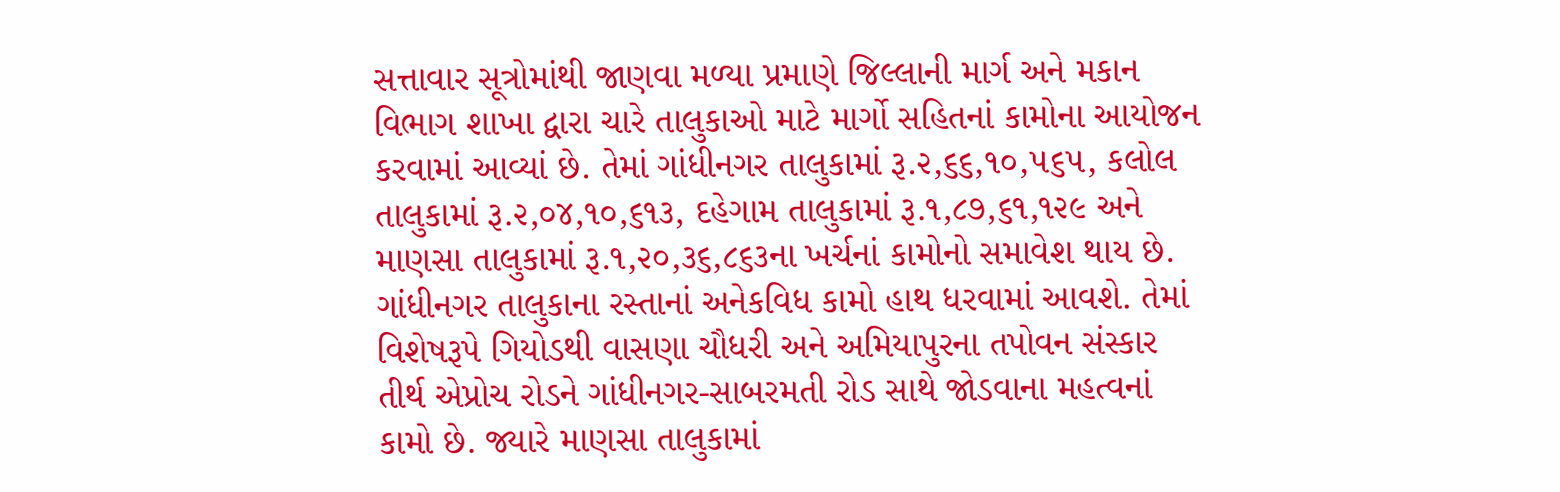સત્તાવાર સૂત્રોમાંથી જાણવા મળ્યા પ્રમાણે જિલ્લાની માર્ગ અને મકાન વિભાગ શાખા દ્વારા ચારે તાલુકાઓ માટે માર્ગો સહિતનાં કામોના આયોજન કરવામાં આવ્યાં છે. તેમાં ગાંધીનગર તાલુકામાં રૂ.૨,૬૬,૧૦,૫૬૫, કલોલ તાલુકામાં રૂ.૨,૦૪,૧૦,૬૧૩, દહેગામ તાલુકામાં રૂ.૧,૮૭,૬૧,૧૨૯ અને માણસા તાલુકામાં રૂ.૧,૨૦,૩૬,૮૬૩ના ખર્ચનાં કામોનો સમાવેશ થાય છે.
ગાંધીનગર તાલુકાના રસ્તાનાં અનેકવિધ કામો હાથ ધરવામાં આવશે. તેમાં વિશેષરૂપે ગિયોડથી વાસણા ચૌધરી અને અમિયાપુરના તપોવન સંસ્કાર તીર્થ એપ્રોચ રોડને ગાંધીનગર-સાબરમતી રોડ સાથે જોડવાના મહત્વનાં કામો છે. જ્યારે માણસા તાલુકામાં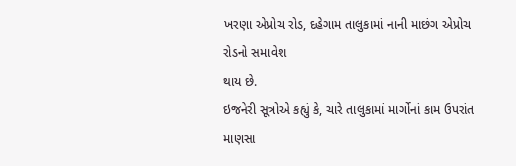ખરણા એપ્રોચ રોડ, દહેગામ તાલુકામાં નાની માછંગ એપ્રોચ રોડનો સમાવેશ
થાય છે.
ઇજનેરી સૂત્રોએ કહ્યું કે, ચારે તાલુકામાં માર્ગોનાં કામ ઉપરાંત માણસા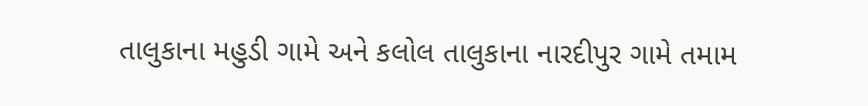તાલુકાના મહુડી ગામે અને કલોલ તાલુકાના નારદીપુર ગામે તમામ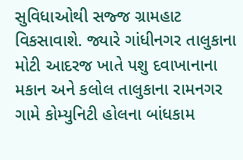સુવિધાઓથી સજ્જ ગ્રામહાટ વિકસાવાશે. જ્યારે ગાંધીનગર તાલુકાના મોટી આદરજ ખાતે પશુ દવાખાનાના મકાન અને કલોલ તાલુકાના રામનગર ગામે કોમ્યુનિટી હોલના બાંધકામ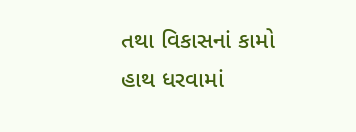તથા વિકાસનાં કામો હાથ ધરવામાં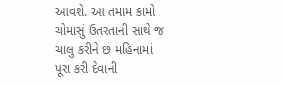આવશે. આ તમામ કામો ચોમાસું ઉતરતાની સાથે જ ચાલુ કરીને છ મહિનામાં પૂરા કરી દેવાની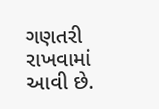ગણતરી રાખવામાં આવી છે.